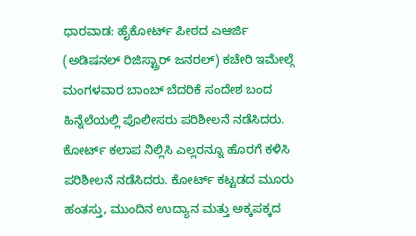ಧಾರವಾಡ: ಹೈಕೋರ್ಟ್ ಪೀಠದ ಎಆರ್ಜಿ (ಅಡಿಷನಲ್ ರಿಜಿಸ್ಟ್ರಾರ್ ಜನರಲ್) ಕಚೇರಿ ಇಮೇಲ್ಗೆ ಮಂಗಳವಾರ ಬಾಂಬ್ ಬೆದರಿಕೆ ಸಂದೇಶ ಬಂದ ಹಿನ್ನೆಲೆಯಲ್ಲಿ ಪೊಲೀಸರು ಪರಿಶೀಲನೆ ನಡೆಸಿದರು.
ಕೋರ್ಟ್ ಕಲಾಪ ನಿಲ್ಲಿಸಿ ಎಲ್ಲರನ್ನೂ ಹೊರಗೆ ಕಳಿಸಿ ಪರಿಶೀಲನೆ ನಡೆಸಿದರು. ಕೋರ್ಟ್ ಕಟ್ಟಡದ ಮೂರು ಹಂತಸ್ತು, ಮುಂದಿನ ಉದ್ಯಾನ ಮತ್ತು ಅಕ್ಕಪಕ್ಕದ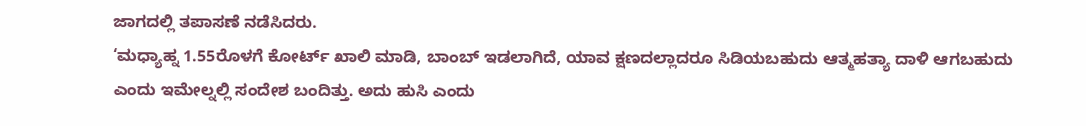ಜಾಗದಲ್ಲಿ ತಪಾಸಣೆ ನಡೆಸಿದರು.
‘ಮಧ್ಯಾಹ್ನ 1.55ರೊಳಗೆ ಕೋರ್ಟ್ ಖಾಲಿ ಮಾಡಿ, ಬಾಂಬ್ ಇಡಲಾಗಿದೆ, ಯಾವ ಕ್ಷಣದಲ್ಲಾದರೂ ಸಿಡಿಯಬಹುದು ಆತ್ಮಹತ್ಯಾ ದಾಳಿ ಆಗಬಹುದು ಎಂದು ಇಮೇಲ್ನಲ್ಲಿ ಸಂದೇಶ ಬಂದಿತ್ತು. ಅದು ಹುಸಿ ಎಂದು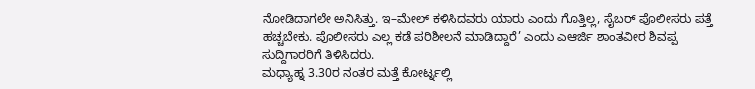ನೋಡಿದಾಗಲೇ ಅನಿಸಿತ್ತು. ಇ–ಮೇಲ್ ಕಳಿಸಿದವರು ಯಾರು ಎಂದು ಗೊತ್ತಿಲ್ಲ, ಸೈಬರ್ ಪೊಲೀಸರು ಪತ್ತೆ ಹಚ್ಚಬೇಕು. ಪೊಲೀಸರು ಎಲ್ಲ ಕಡೆ ಪರಿಶೀಲನೆ ಮಾಡಿದ್ದಾರೆ’ ಎಂದು ಎಆರ್ಜಿ ಶಾಂತವೀರ ಶಿವಪ್ಪ ಸುದ್ದಿಗಾರರಿಗೆ ತಿಳಿಸಿದರು.
ಮಧ್ಯಾಹ್ನ 3.30ರ ನಂತರ ಮತ್ತೆ ಕೋರ್ಟ್ನಲ್ಲಿ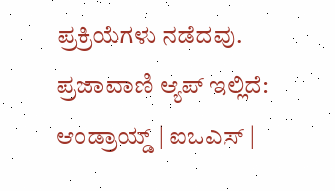ಪ್ರಕ್ರಿಯೆಗಳು ನಡೆದವು.
ಪ್ರಜಾವಾಣಿ ಆ್ಯಪ್ ಇಲ್ಲಿದೆ: ಆಂಡ್ರಾಯ್ಡ್ | ಐಒಎಸ್ |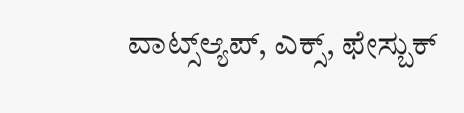ವಾಟ್ಸ್ಆ್ಯಪ್, ಎಕ್ಸ್, ಫೇಸ್ಬುಕ್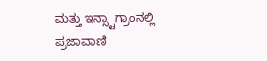ಮತ್ತು ಇನ್ಸ್ಟಾಗ್ರಾಂನಲ್ಲಿ ಪ್ರಜಾವಾಣಿ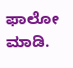ಫಾಲೋ ಮಾಡಿ.